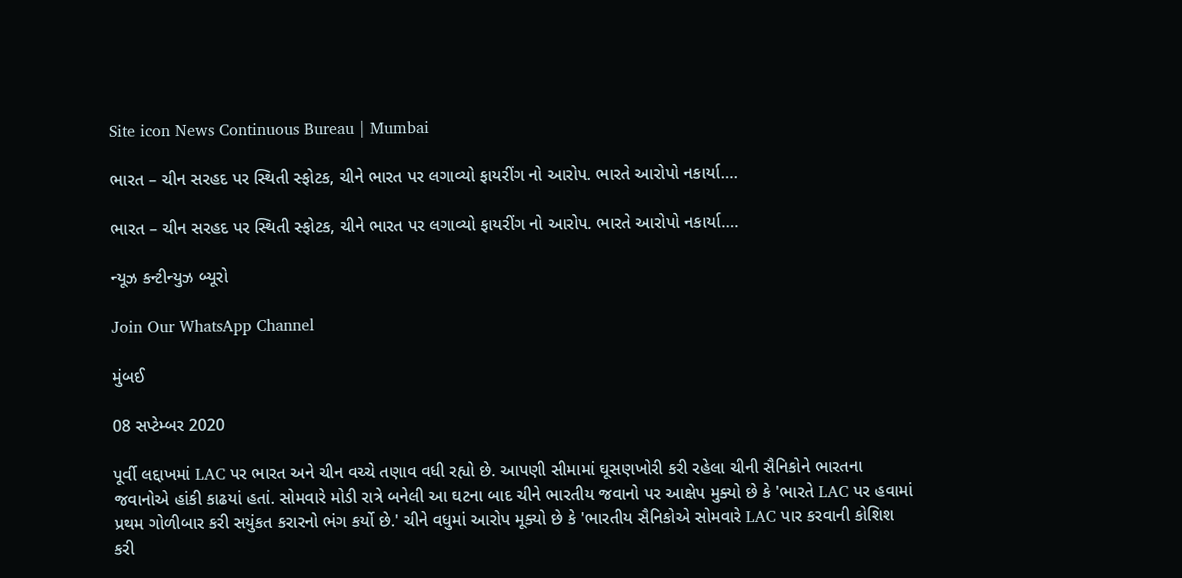Site icon News Continuous Bureau | Mumbai

ભારત – ચીન સરહદ પર સ્થિતી સ્ફોટક, ચીને ભારત પર લગાવ્યો ફાયરીંગ નો આરોપ. ભારતે આરોપો નકાર્યા….

ભારત – ચીન સરહદ પર સ્થિતી સ્ફોટક, ચીને ભારત પર લગાવ્યો ફાયરીંગ નો આરોપ. ભારતે આરોપો નકાર્યા….

ન્યૂઝ કન્ટીન્યુઝ બ્યૂરો

Join Our WhatsApp Channel

મુંબઈ

08 સપ્ટેમ્બર 2020

પૂર્વી લદ્દાખમાં LAC પર ભારત અને ચીન વચ્ચે તણાવ વધી રહ્યો છે. આપણી સીમામાં ઘૂસણખોરી કરી રહેલા ચીની સૈનિકોને ભારતના જવાનોએ હાંકી કાઢયાં હતાં. સોમવારે મોડી રાત્રે બનેલી આ ઘટના બાદ ચીને ભારતીય જવાનો પર આક્ષેપ મુક્યો છે કે 'ભારતે LAC પર હવામાં પ્રથમ ગોળીબાર કરી સયુંકત કરારનો ભંગ કર્યો છે.' ચીને વધુમાં આરોપ મૂક્યો છે કે 'ભારતીય સૈનિકોએ સોમવારે LAC પાર કરવાની કોશિશ કરી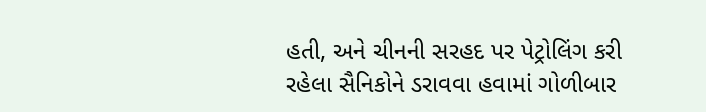હતી, અને ચીનની સરહદ પર પેટ્રોલિંગ કરી રહેલા સૈનિકોને ડરાવવા હવામાં ગોળીબાર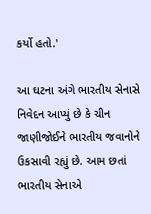કર્યો હતો.'

આ ઘટના અંગે ભારતીય સેનાસે નિવેદન આપ્યું છે કે ચીન જાણીજોઈને ભારતીય જવાનોને ઉકસાવી રહ્યું છે. આમ છતાં ભારતીય સેનાએ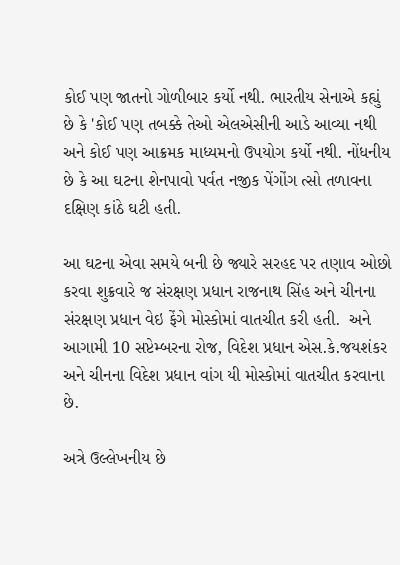કોઈ પણ જાતનો ગોળીબાર કર્યો નથી. ભારતીય સેનાએ કહ્યું છે કે 'કોઈ પણ તબક્કે તેઓ એલએસીની આડે આવ્યા નથી અને કોઈ પણ આક્રમક માધ્યમનો ઉપયોગ કર્યો નથી. નોંધનીય છે કે આ ઘટના શેનપાવો પર્વત નજીક પેંગોંગ ત્સો તળાવના દક્ષિણ કાંઠે ઘટી હતી.

આ ઘટના એવા સમયે બની છે જ્યારે સરહદ પર તણાવ ઓછો કરવા શુક્રવારે જ સંરક્ષણ પ્રધાન રાજનાથ સિંહ અને ચીનના સંરક્ષણ પ્રધાન વેઇ ફેંગે મોસ્કોમાં વાતચીત કરી હતી.  અને આગામી 10 સપ્ટેમ્બરના રોજ, વિદેશ પ્રધાન એસ.કે.જયશંકર અને ચીનના વિદેશ પ્રધાન વાંગ યી મોસ્કોમાં વાતચીત કરવાના છે.

અત્રે ઉલ્લેખનીય છે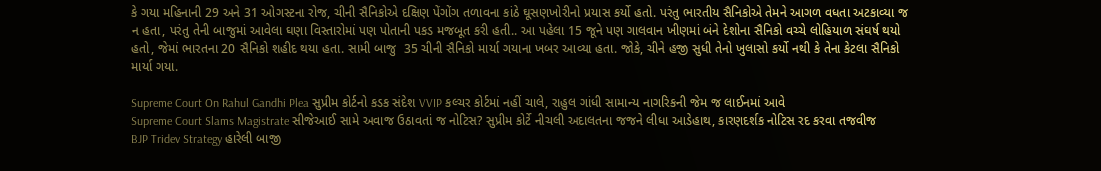કે ગયા મહિનાની 29 અને 31 ઓગસ્ટના રોજ, ચીની સૈનિકોએ દક્ષિણ પેંગોંગ તળાવના કાંઠે ઘૂસણખોરીનો પ્રયાસ કર્યો હતો. પરંતુ ભારતીય સૈનિકોએ તેમને આગળ વધતા અટકાવ્યા જ ન હતા, પરંતુ તેની બાજુમાં આવેલા ઘણા વિસ્તારોમાં પણ પોતાની પકડ મજબૂત કરી હતી.. આ પહેલા 15 જૂને પણ ગાલવાન ખીણમાં બંને દેશોના સૈનિકો વચ્ચે લોહિયાળ સંઘર્ષ થયો હતો, જેમાં ભારતના 20 સૈનિકો શહીદ થયા હતા. સામી બાજુ  35 ચીની સૈનિકો માર્યા ગયાના ખબર આવ્યા હતા. જોકે, ચીને હજી સુધી તેનો ખુલાસો કર્યો નથી કે તેના કેટલા સૈનિકો માર્યા ગયા.

Supreme Court On Rahul Gandhi Plea સુપ્રીમ કોર્ટનો કડક સંદેશ VVIP કલ્ચર કોર્ટમાં નહીં ચાલે, રાહુલ ગાંધી સામાન્ય નાગરિકની જેમ જ લાઈનમાં આવે
Supreme Court Slams Magistrate સીજેઆઈ સામે અવાજ ઉઠાવતાં જ નોટિસ? સુપ્રીમ કોર્ટે નીચલી અદાલતના જજને લીધા આડેહાથ, કારણદર્શક નોટિસ રદ કરવા તજવીજ
BJP Tridev Strategy હારેલી બાજી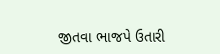જીતવા ભાજપે ઉતારી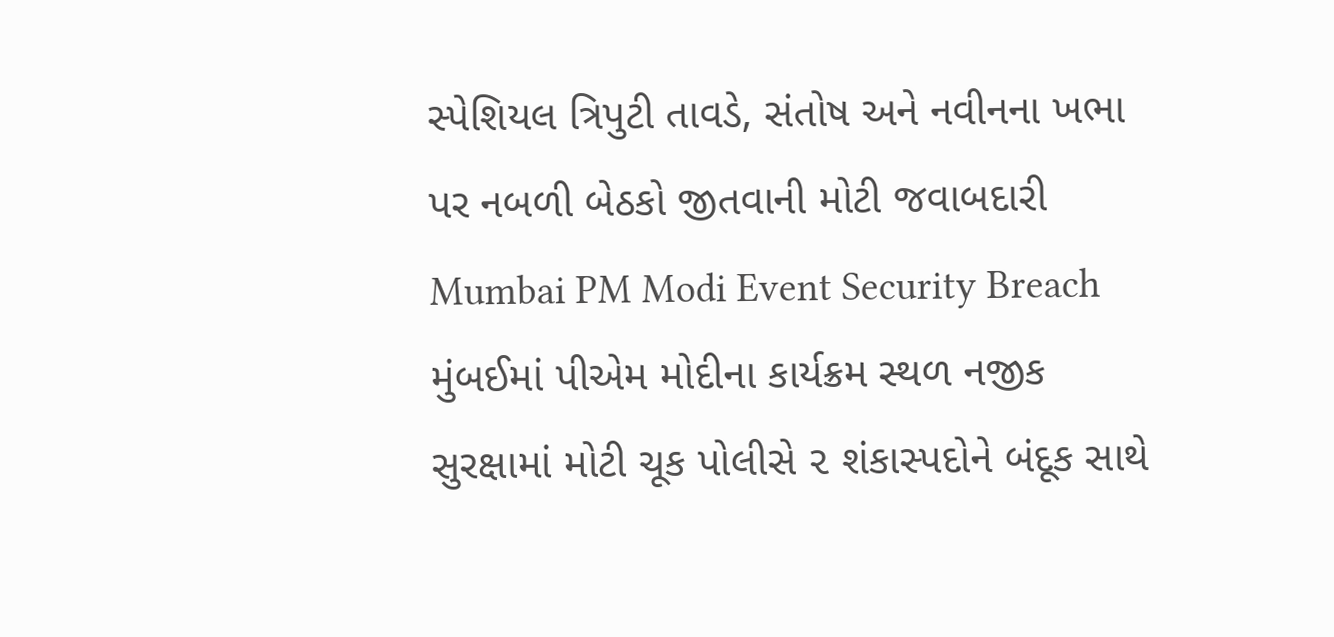સ્પેશિયલ ત્રિપુટી તાવડે, સંતોષ અને નવીનના ખભા પર નબળી બેઠકો જીતવાની મોટી જવાબદારી
Mumbai PM Modi Event Security Breach મુંબઈમાં પીએમ મોદીના કાર્યક્રમ સ્થળ નજીક સુરક્ષામાં મોટી ચૂક પોલીસે ૨ શંકાસ્પદોને બંદૂક સાથે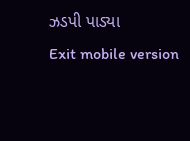ઝડપી પાડ્યા
Exit mobile version